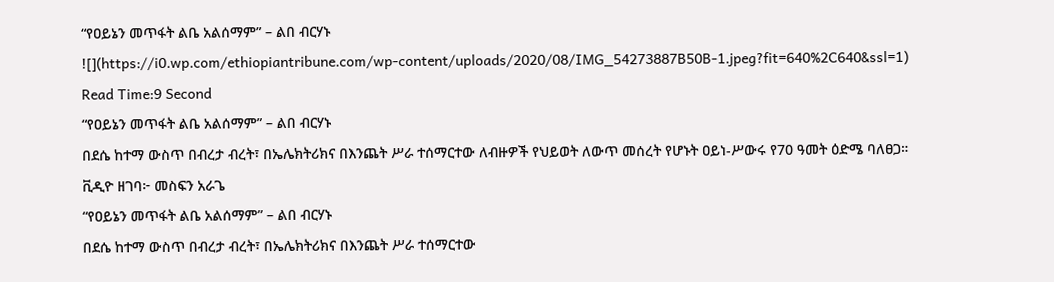“የዐይኔን መጥፋት ልቤ አልሰማም” – ልበ ብርሃኑ
![](https://i0.wp.com/ethiopiantribune.com/wp-content/uploads/2020/08/IMG_54273887B50B-1.jpeg?fit=640%2C640&ssl=1)
Read Time:9 Second
“የዐይኔን መጥፋት ልቤ አልሰማም” – ልበ ብርሃኑ
በደሴ ከተማ ውስጥ በብረታ ብረት፣ በኤሌክትሪክና በእንጨት ሥራ ተሰማርተው ለብዙዎች የህይወት ለውጥ መሰረት የሆኑት ዐይነ-ሥውሩ የ70 ዓመት ዕድሜ ባለፀጋ።
ቪዲዮ ዘገባ፦ መስፍን አራጌ
“የዐይኔን መጥፋት ልቤ አልሰማም” – ልበ ብርሃኑ
በደሴ ከተማ ውስጥ በብረታ ብረት፣ በኤሌክትሪክና በእንጨት ሥራ ተሰማርተው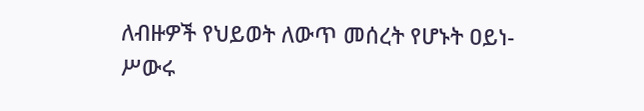ለብዙዎች የህይወት ለውጥ መሰረት የሆኑት ዐይነ-ሥውሩ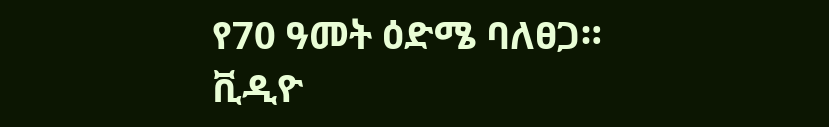የ70 ዓመት ዕድሜ ባለፀጋ።
ቪዲዮ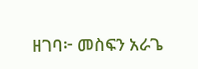ዘገባ፦ መስፍን አራጌ